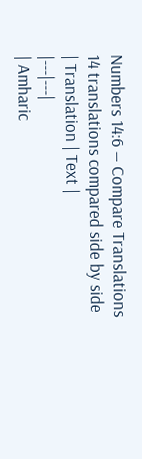Numbers 14:6 — Compare Translations
14 translations compared side by side
| Translation | Text |
|---|---|
| Amharic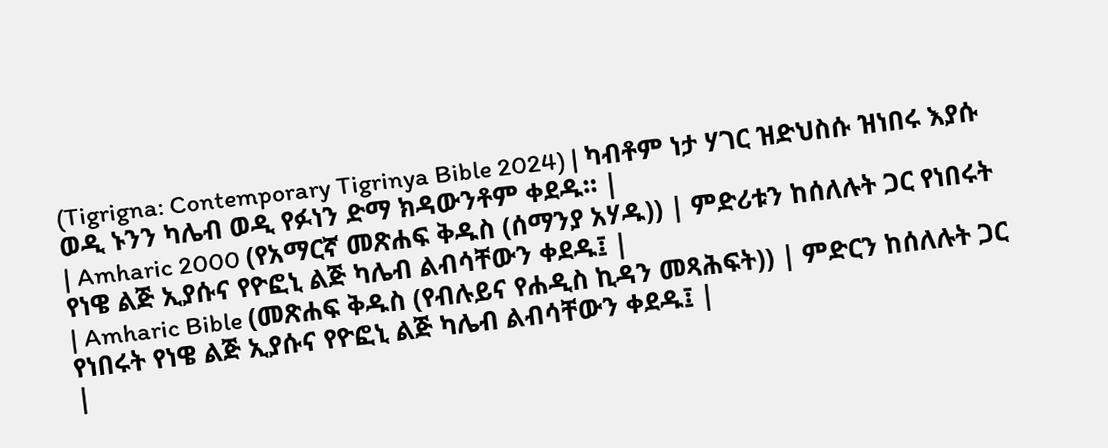(Tigrigna: Contemporary Tigrinya Bible 2024) | ካብቶም ነታ ሃገር ዝድህስሱ ዝነበሩ እያሱ ወዲ ኑንን ካሌብ ወዲ የፉነን ድማ ክዳውንቶም ቀደዱ። |
| Amharic 2000 (የአማርኛ መጽሐፍ ቅዱስ (ሰማንያ አሃዱ)) | ምድሪቱን ከሰለሉት ጋር የነበሩት የነዌ ልጅ ኢያሱና የዮፎኒ ልጅ ካሌብ ልብሳቸውን ቀደዱ፤ |
| Amharic Bible (መጽሐፍ ቅዱስ (የብሉይና የሐዲስ ኪዳን መጻሕፍት)) | ምድርን ከሰለሉት ጋር የነበሩት የነዌ ልጅ ኢያሱና የዮፎኒ ልጅ ካሌብ ልብሳቸውን ቀደዱ፤ |
|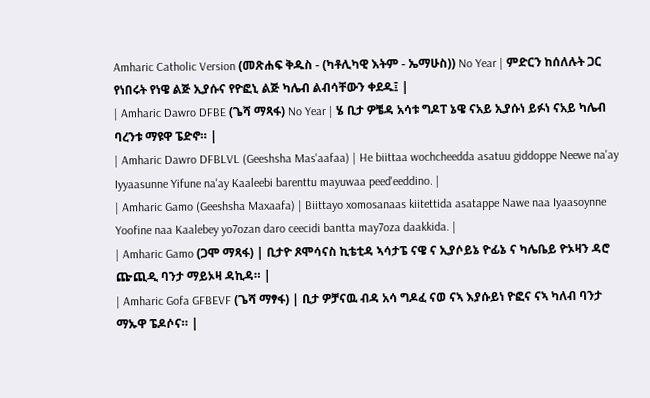Amharic Catholic Version (መጽሐፍ ቅዱስ - (ካቶሊካዊ እትም - ኤማሁስ)) No Year | ምድርን ከሰለሉት ጋር የነበሩት የነዌ ልጅ ኢያሱና የዮፎኒ ልጅ ካሌብ ልብሳቸውን ቀደዱ፤ |
| Amharic Dawro DFBE (ጌሻ ማጻፋ) No Year | ሄ ቢታ ዎቼዳ አሳቱ ግዶፐ ኔዌ ናአይ ኢያሱነ ይፉነ ናአይ ካሌብ ባረንቱ ማዩዋ ፔድኖ። |
| Amharic Dawro DFBLVL (Geeshsha Mas'aafaa) | He biittaa wochcheedda asatuu giddoppe Neewe na'ay Iyyaasunne Yifune na'ay Kaaleebi barenttu mayuwaa peed'eeddino. |
| Amharic Gamo (Geeshsha Maxaafa) | Biittayo xomosanaas kiitettida asatappe Nawe naa Iyaasoynne Yoofine naa Kaalebey yo7ozan daro ceecidi bantta may7oza daakkida. |
| Amharic Gamo (ጋሞ ማጻፋ) | ቢታዮ ጾሞሳናስ ኪቴቲዳ ኣሳታፔ ናዌ ና ኢያሶይኔ ዮፊኔ ና ካሌቤይ ዮኦዛን ዳሮ ጬጪዲ ባንታ ማይኦዛ ዳኪዳ። |
| Amharic Gofa GFBEVF (ጌሻ ማፃፋ) | ቢታ ዎቻናዉ ብዳ አሳ ግዶፈ ናወ ናኣ እያሱይነ ዮፎና ናኣ ካለብ ባንታ ማኡዋ ፔዶሶና። |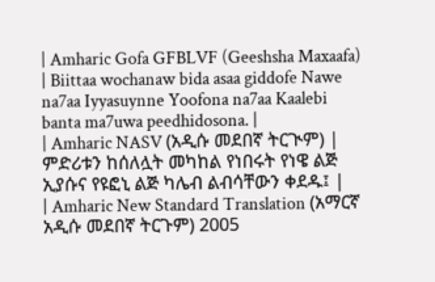| Amharic Gofa GFBLVF (Geeshsha Maxaafa) | Biittaa wochanaw bida asaa giddofe Nawe na7aa Iyyasuynne Yoofona na7aa Kaalebi banta ma7uwa peedhidosona. |
| Amharic NASV (አዲሱ መደበኛ ትርጒም) | ምድሪቱን ከሰለሏት መካከል የነበሩት የነዌ ልጅ ኢያሱና የዩፎኒ ልጅ ካሌብ ልብሳቸውን ቀደዱ፤ |
| Amharic New Standard Translation (አማርኛ አዲሱ መደበኛ ትርጉም) 2005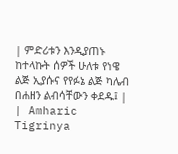| ምድሪቱን እንዲያጠኑ ከተላኩት ሰዎች ሁለቱ የነዌ ልጅ ኢያሱና የየፉኔ ልጅ ካሌብ በሐዘን ልብሳቸውን ቀደዱ፤ |
| Amharic Tigrinya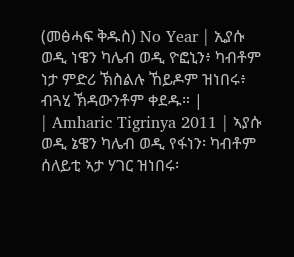(መፅሓፍ ቅዱስ) No Year | ኢያሱ ወዲ ነዌን ካሌብ ወዲ ዮፎኒን፥ ካብቶም ነታ ምድሪ ኽስልሉ ኸይዶም ዝነበሩ፥ ብጓሂ ኽዳውንቶም ቀደዱ። |
| Amharic Tigrinya 2011 | ኣያሱ ወዲ ኔዌን ካሌብ ወዲ የፋነን፡ ካብቶም ሰለይቲ ኣታ ሃገር ዝነበሩ፡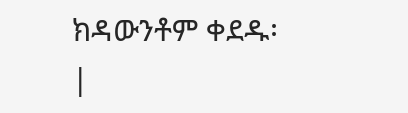ክዳውንቶም ቀደዱ፡ |